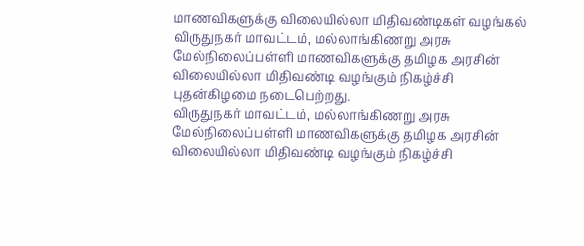மாணவிகளுக்கு விலையில்லா மிதிவண்டிகள் வழங்கல்
விருதுநகர் மாவட்டம், மல்லாங்கிணறு அரசு மேல்நிலைப்பள்ளி மாணவிகளுக்கு தமிழக அரசின் விலையில்லா மிதிவண்டி வழங்கும் நிகழ்ச்சி புதன்கிழமை நடைபெற்றது.
விருதுநகர் மாவட்டம், மல்லாங்கிணறு அரசு மேல்நிலைப்பள்ளி மாணவிகளுக்கு தமிழக அரசின் விலையில்லா மிதிவண்டி வழங்கும் நிகழ்ச்சி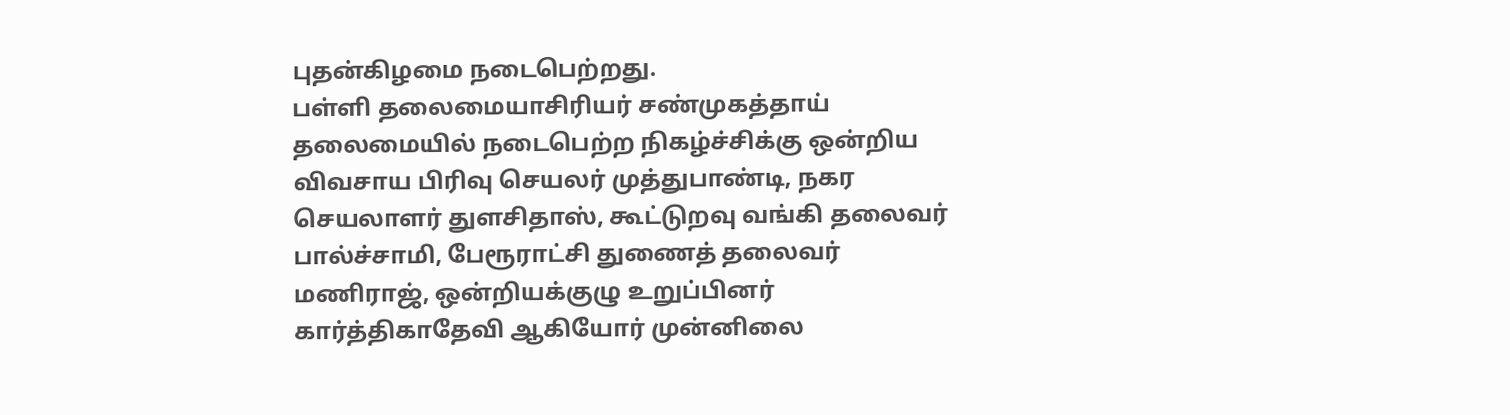புதன்கிழமை நடைபெற்றது.
பள்ளி தலைமையாசிரியர் சண்முகத்தாய் தலைமையில் நடைபெற்ற நிகழ்ச்சிக்கு ஒன்றிய விவசாய பிரிவு செயலர் முத்துபாண்டி, நகர செயலாளர் துளசிதாஸ், கூட்டுறவு வங்கி தலைவர் பால்ச்சாமி, பேரூராட்சி துணைத் தலைவர் மணிராஜ், ஒன்றியக்குழு உறுப்பினர் கார்த்திகாதேவி ஆகியோர் முன்னிலை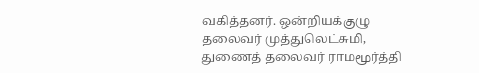வகித்தனர். ஒன்றியக்குழு தலைவர் முத்துலெட்சுமி, துணைத் தலைவர் ராமமூர்த்தி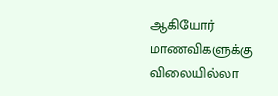ஆகியோர் மாணவிகளுக்கு விலையில்லா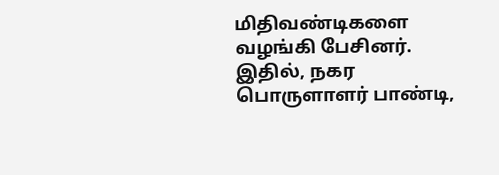மிதிவண்டிகளை வழங்கி பேசினர். இதில், நகர பொருளாளர் பாண்டி,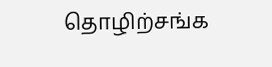தொழிற்சங்க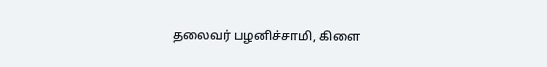தலைவர் பழனிச்சாமி, கிளை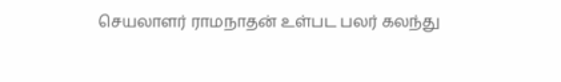செயலாளர் ராமநாதன் உள்பட பலர் கலந்து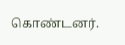கொண்டனர்.